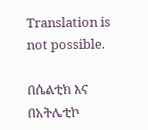Translation is not possible.

በሴልቲክ እና በአትሌቲኮ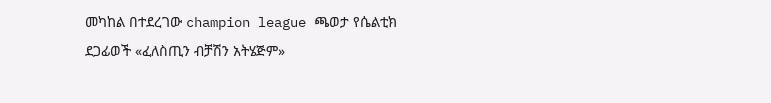መካከል በተደረገው champion league ጫወታ የሴልቲክ ደጋፊወች «ፈለስጢን ብቻሽን አትሄጅም»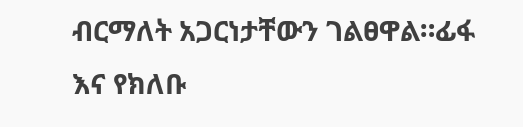ብርማለት አጋርነታቸውን ገልፀዋል።ፊፋ እና የክለቡ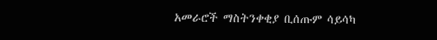አመራሮች ማስትንቀቂያ ቢሰጡም ሳይሳካ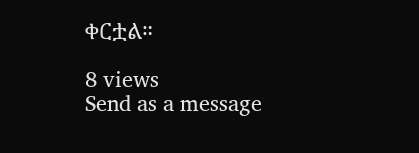ቀርቷል።

8 views
Send as a message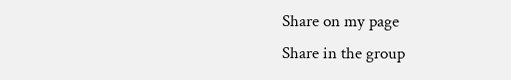Share on my page
Share in the group